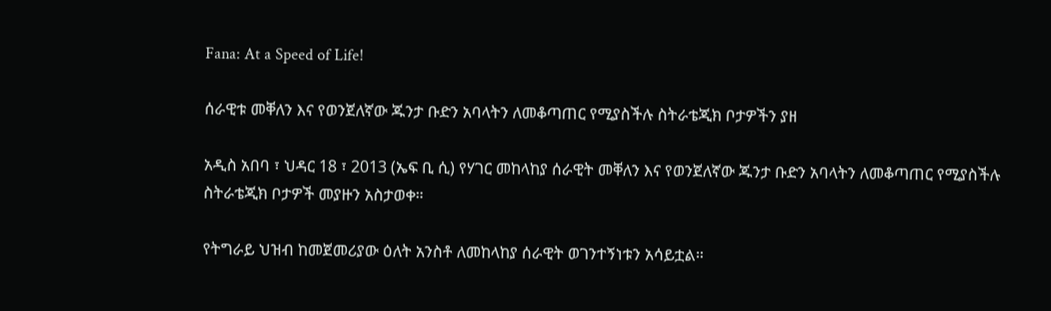Fana: At a Speed of Life!

ሰራዊቱ መቐለን እና የወንጀለኛው ጁንታ ቡድን አባላትን ለመቆጣጠር የሚያስችሉ ስትራቴጂክ ቦታዎችን ያዘ

አዲስ አበባ ፣ ህዳር 18 ፣ 2013 (ኤፍ ቢ ሲ) የሃገር መከላከያ ሰራዊት መቐለን እና የወንጀለኛው ጁንታ ቡድን አባላትን ለመቆጣጠር የሚያስችሉ ስትራቴጂክ ቦታዎች መያዙን አስታወቀ።

የትግራይ ህዝብ ከመጀመሪያው ዕለት አንስቶ ለመከላከያ ሰራዊት ወገንተኝነቱን አሳይቷል።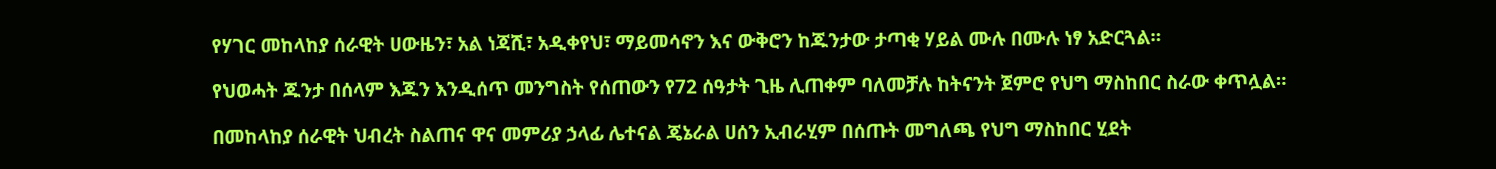የሃገር መከላከያ ሰራዊት ሀውዜን፣ አል ነጃሺ፣ አዲቀየህ፣ ማይመሳኖን እና ውቅሮን ከጁንታው ታጣቂ ሃይል ሙሉ በሙሉ ነፃ አድርጓል።

የህወሓት ጁንታ በሰላም እጁን እንዲሰጥ መንግስት የሰጠውን የ72 ሰዓታት ጊዜ ሊጠቀም ባለመቻሉ ከትናንት ጀምሮ የህግ ማስከበር ስራው ቀጥሏል።

በመከላከያ ሰራዊት ህብረት ስልጠና ዋና መምሪያ ኃላፊ ሌተናል ጄኔራል ሀሰን ኢብራሂም በሰጡት መግለጫ የህግ ማስከበር ሂደት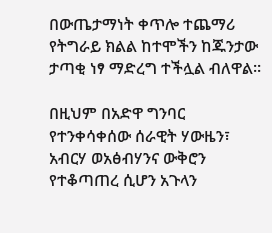በውጤታማነት ቀጥሎ ተጨማሪ የትግራይ ክልል ከተሞችን ከጁንታው ታጣቂ ነፃ ማድረግ ተችሏል ብለዋል።

በዚህም በአድዋ ግንባር የተንቀሳቀሰው ሰራዊት ሃውዜን፣ አብርሃ ወአፅብሃንና ውቅሮን የተቆጣጠረ ሲሆን አጉላን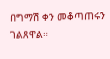በግማሽ ቀን መቆጣጠሩን ገልጸዋል።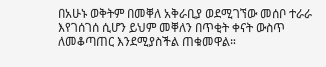በአሁኑ ወቅትም በመቐለ አቅራቢያ ወደሚገኘው መሰቦ ተራራ እየገሰገሰ ሲሆን ይህም መቐለን በጥቂት ቀናት ውስጥ ለመቆጣጠር እንደሚያስችል ጠቁመዋል።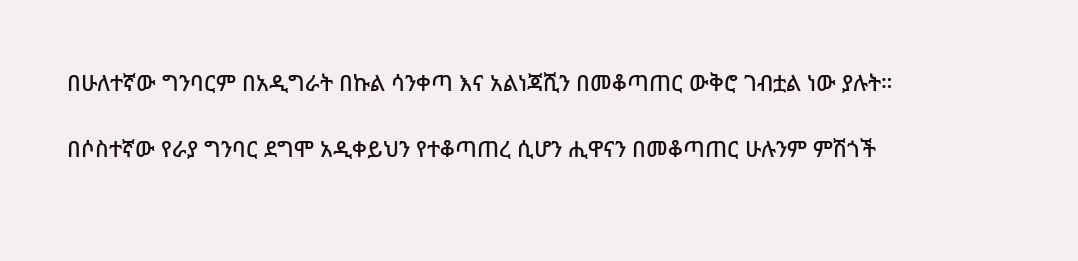በሁለተኛው ግንባርም በአዲግራት በኩል ሳንቀጣ እና አልነጃሺን በመቆጣጠር ውቅሮ ገብቷል ነው ያሉት።

በሶስተኛው የራያ ግንባር ደግሞ አዲቀይህን የተቆጣጠረ ሲሆን ሒዋናን በመቆጣጠር ሁሉንም ምሽጎች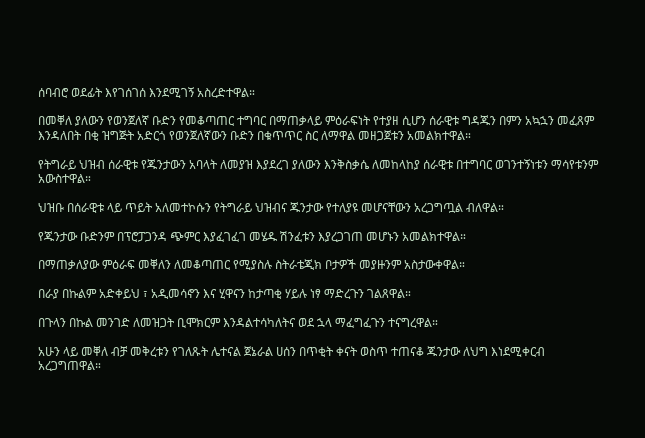ሰባብሮ ወደፊት እየገሰገሰ እንደሚገኝ አስረድተዋል።

በመቐለ ያለውን የወንጀለኛ ቡድን የመቆጣጠር ተግባር በማጠቃላይ ምዕራፍነት የተያዘ ሲሆን ሰራዊቱ ግዳጁን በምን አኳኋን መፈጸም እንዳለበት በቂ ዝግጅት አድርጎ የወንጀለኛውን ቡድን በቁጥጥር ስር ለማዋል መዘጋጀቱን አመልክተዋል።

የትግራይ ህዝብ ሰራዊቱ የጁንታውን አባላት ለመያዝ እያደረገ ያለውን እንቅስቃሴ ለመከላከያ ሰራዊቱ በተግባር ወገንተኝነቱን ማሳየቱንም አውስተዋል።

ህዝቡ በሰራዊቱ ላይ ጥይት አለመተኮሱን የትግራይ ህዝብና ጁንታው የተለያዩ መሆናቸውን አረጋግጧል ብለዋል።

የጁንታው ቡድንም በፕሮፓጋንዳ ጭምር እያፈገፈገ መሄዱ ሽንፈቱን እያረጋገጠ መሆኑን አመልክተዋል።

በማጠቃለያው ምዕራፍ መቐለን ለመቆጣጠር የሚያስሉ ስትራቴጂክ ቦታዎች መያዙንም አስታውቀዋል።

በራያ በኩልም አድቀይህ ፣ አዲመሳኖን እና ሂዋናን ከታጣቂ ሃይሉ ነፃ ማድረጉን ገልጸዋል።

በጉላን በኩል መንገድ ለመዝጋት ቢሞክርም እንዳልተሳካለትና ወደ ኋላ ማፈግፈጉን ተናግረዋል።

አሁን ላይ መቐለ ብቻ መቅረቱን የገለጹት ሌተናል ጀኔራል ሀሰን በጥቂት ቀናት ወስጥ ተጠናቆ ጁንታው ለህግ እነደሚቀርብ አረጋግጠዋል።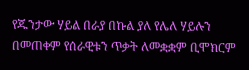የጁንታው ሃይል በራያ በኩል ያለ የሌለ ሃይሉን በመጠቀም የሰራዊቱን ጥቃት ለመቋቋም ቢሞክርም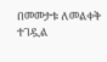በመመታቱ ለመልቀቅ ተገዷል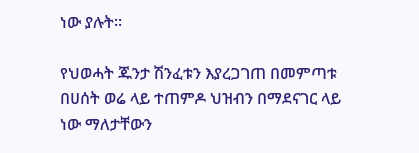ነው ያሉት።

የህወሓት ጁንታ ሽንፈቱን እያረጋገጠ በመምጣቱ በሀሰት ወሬ ላይ ተጠምዶ ህዝብን በማደናገር ላይ ነው ማለታቸውን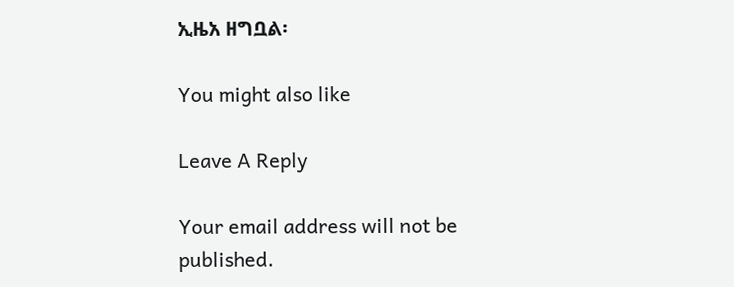ኢዜአ ዘግቧል፡

You might also like

Leave A Reply

Your email address will not be published.